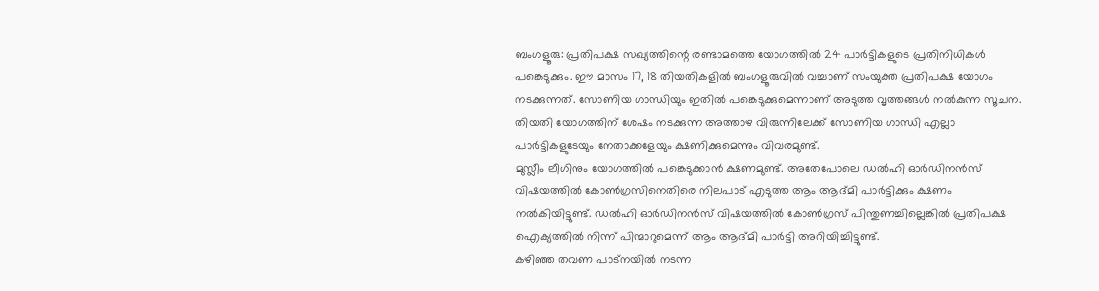ബംഗളൂരു: പ്രതിപക്ഷ സഖ്യത്തിന്റെ രണ്ടാമത്തെ യോഗത്തിൽ 24 പാർട്ടികളുടെ പ്രതിനിധികൾ പങ്കെടുക്കും. ഈ മാസം 17, 18 തിയതികളിൽ ബംഗളൂരുവിൽ വച്ചാണ് സംയുക്ത പ്രതിപക്ഷ യോഗം നടക്കുന്നത്. സോണിയ ഗാന്ധിയും ഇതിൽ പങ്കെടുക്കുമെന്നാണ് അടുത്ത വൃത്തങ്ങൾ നൽകുന്ന സൂചന. തിയതി യോഗത്തിന് ശേഷം നടക്കുന്ന അത്താഴ വിരുന്നിലേക്ക് സോണിയ ഗാന്ധി എല്ലാ പാർട്ടികളുടേയും നേതാക്കളേയും ക്ഷണിക്കുമെന്നും വിവരമുണ്ട്.
മുസ്ലീം ലീഗിനും യോഗത്തിൽ പങ്കെടുക്കാൻ ക്ഷണമുണ്ട്. അതേപോലെ ഡൽഹി ഓർഡിനൻസ് വിഷയത്തിൽ കോൺഗ്രസിനെതിരെ നിലപാട് എടുത്ത ആം ആദ്മി പാർട്ടിക്കും ക്ഷണം നൽകിയിട്ടുണ്ട്. ഡൽഹി ഓർഡിനൻസ് വിഷയത്തിൽ കോൺഗ്രസ് പിന്തുണച്ചില്ലെങ്കിൽ പ്രതിപക്ഷ ഐക്യത്തിൽ നിന്ന് പിന്മാറുമെന്ന് ആം ആദ്മി പാർട്ടി അറിയിച്ചിട്ടുണ്ട്.
കഴിഞ്ഞ തവണ പാട്നയിൽ നടന്ന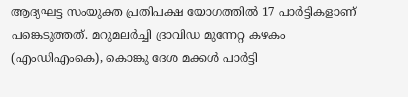ആദ്യഘട്ട സംയുക്ത പ്രതിപക്ഷ യോഗത്തിൽ 17 പാർട്ടികളാണ് പങ്കെടുത്തത്. മറുമലർച്ചി ദ്രാവിഡ മുന്നേറ്റ കഴകം (എംഡിഎംകെ), കൊങ്കു ദേശ മക്കൾ പാർട്ടി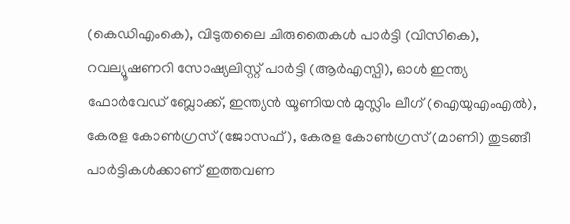(കെഡിഎംകെ), വിടുതലൈ ചിരുതൈകൾ പാർട്ടി (വിസികെ), റവല്യൂഷണറി സോഷ്യലിസ്റ്റ് പാർട്ടി (ആർഎസ്പി), ഓൾ ഇന്ത്യ ഫോർവേഡ് ബ്ലോക്ക്, ഇന്ത്യൻ യൂണിയൻ മുസ്ലിം ലീഗ് (ഐയുഎംഎൽ), കേരള കോൺഗ്രസ് (ജോസഫ്), കേരള കോൺഗ്രസ് (മാണി) തുടങ്ങീ പാർട്ടികൾക്കാണ് ഇത്തവണ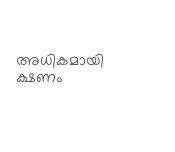അധികമായി ക്ഷണം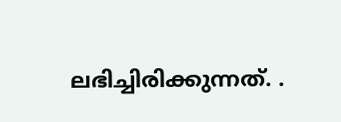ലഭിച്ചിരിക്കുന്നത്. .